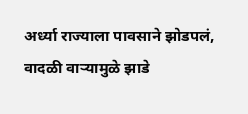अर्ध्या राज्याला पावसाने झोडपलं, वादळी वाऱ्यामुळे झाडे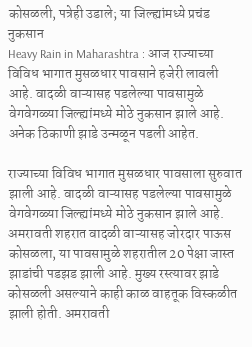कोसळली, पत्रेही उडाले; या जिल्ह्यांमध्ये प्रचंड नुकसान
Heavy Rain in Maharashtra : आज राज्याच्या विविध भागात मुसळधार पावसाने हजेरी लावली आहे. वादळी वाऱ्यासह पडलेल्या पावसामुळे वेगवेगळ्या जिल्ह्यांमध्ये मोठे नुकसान झाले आहे. अनेक ठिकाणी झाडे उन्मळून पडली आहेत.

राज्याच्या विविध भागात मुसळधार पावसाला सुरुवात झाली आहे. वादळी वाऱ्यासह पडलेल्या पावसामुळे वेगवेगळ्या जिल्ह्यांमध्ये मोठे नुकसान झाले आहे. अमरावती शहरात वादळी वाऱ्यासह जोरदार पाऊस कोसळला, या पावसामुळे शहरातील 20 पेक्षा जास्त झाडांची पडझड झाली आहे. मुख्य रस्त्यावर झाडे कोसळली असल्याने काही काळ वाहतूक विस्कळीत झाली होती. अमरावती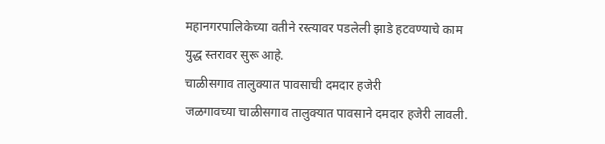महानगरपालिकेच्या वतीने रस्त्यावर पडलेली झाडे हटवण्याचे काम युद्ध स्तरावर सुरू आहे.
चाळीसगाव तालुक्यात पावसाची दमदार हजेरी
जळगावच्या चाळीसगाव तालुक्यात पावसाने दमदार हजेरी लावली.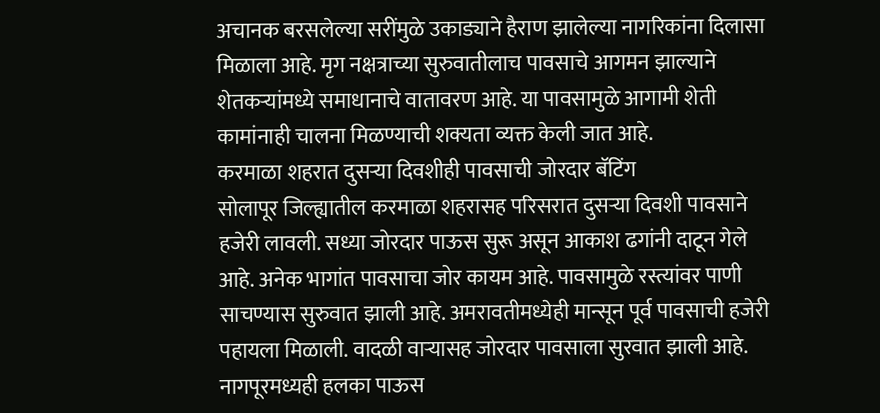अचानक बरसलेल्या सरींमुळे उकाड्याने हैराण झालेल्या नागरिकांना दिलासा मिळाला आहे. मृग नक्षत्राच्या सुरुवातीलाच पावसाचे आगमन झाल्याने शेतकऱ्यांमध्ये समाधानाचे वातावरण आहे. या पावसामुळे आगामी शेती कामांनाही चालना मिळण्याची शक्यता व्यक्त केली जात आहे.
करमाळा शहरात दुसऱ्या दिवशीही पावसाची जोरदार बॅटिंग
सोलापूर जिल्ह्यातील करमाळा शहरासह परिसरात दुसऱ्या दिवशी पावसाने हजेरी लावली. सध्या जोरदार पाऊस सुरू असून आकाश ढगांनी दाटून गेले आहे. अनेक भागांत पावसाचा जोर कायम आहे. पावसामुळे रस्त्यांवर पाणी साचण्यास सुरुवात झाली आहे. अमरावतीमध्येही मान्सून पूर्व पावसाची हजेरी पहायला मिळाली. वादळी वाऱ्यासह जोरदार पावसाला सुरवात झाली आहे.
नागपूरमध्यही हलका पाऊस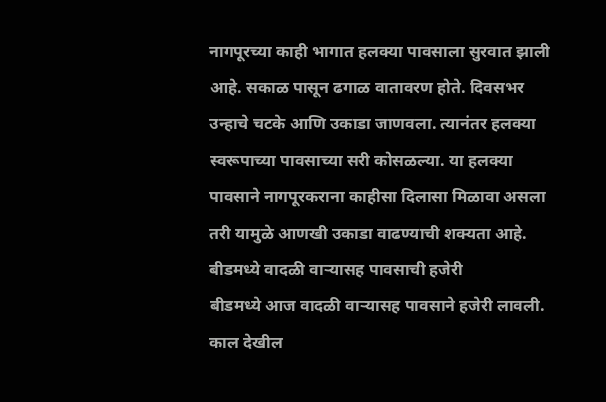नागपूरच्या काही भागात हलक्या पावसाला सुरवात झाली आहे. सकाळ पासून ढगाळ वातावरण होते. दिवसभर उन्हाचे चटके आणि उकाडा जाणवला. त्यानंतर हलक्या स्वरूपाच्या पावसाच्या सरी कोसळल्या. या हलक्या पावसाने नागपूरकराना काहीसा दिलासा मिळावा असला तरी यामुळे आणखी उकाडा वाढण्याची शक्यता आहे.
बीडमध्ये वादळी वाऱ्यासह पावसाची हजेरी
बीडमध्ये आज वादळी वाऱ्यासह पावसाने हजेरी लावली. काल देखील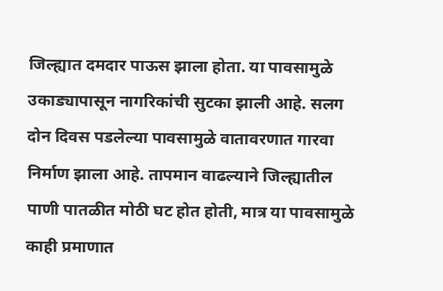जिल्ह्यात दमदार पाऊस झाला होता. या पावसामुळे उकाड्यापासून नागरिकांची सुटका झाली आहे. सलग दोन दिवस पडलेल्या पावसामुळे वातावरणात गारवा निर्माण झाला आहे. तापमान वाढल्याने जिल्ह्यातील पाणी पातळीत मोठी घट होत होती, मात्र या पावसामुळे काही प्रमाणात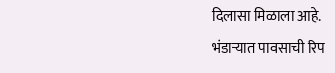दिलासा मिळाला आहे.
भंडाऱ्यात पावसाची रिप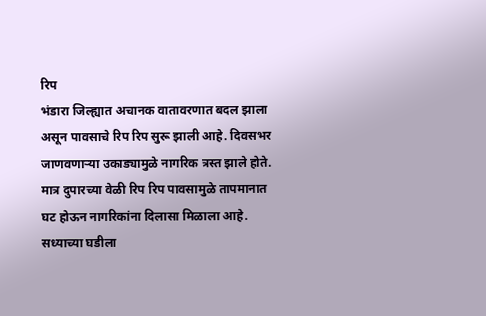रिप
भंडारा जिल्ह्यात अचानक वातावरणात बदल झाला असून पावसाचे रिप रिप सुरू झाली आहे. दिवसभर जाणवणाऱ्या उकाड्यामुळे नागरिक त्रस्त झाले होते. मात्र दुपारच्या वेळी रिप रिप पावसामुळे तापमानात घट होऊन नागरिकांना दिलासा मिळाला आहे. सध्याच्या घडीला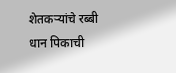शेतकऱ्यांचे रब्बी धान पिकाची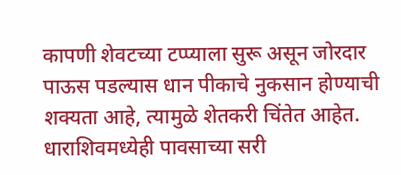कापणी शेवटच्या टप्प्याला सुरू असून जोरदार पाऊस पडल्यास धान पीकाचे नुकसान होण्याची शक्यता आहे, त्यामुळे शेतकरी चिंतेत आहेत.
धाराशिवमध्येही पावसाच्या सरी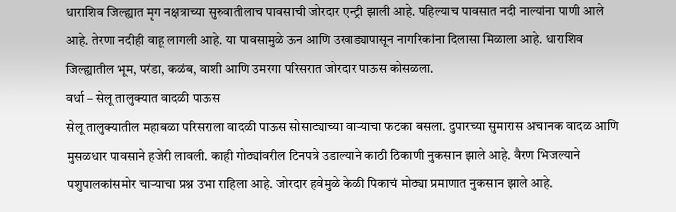धाराशिव जिल्ह्यात मृग नक्षत्राच्या सुरुवातीलाच पावसाची जोरदार एन्ट्री झाली आहे. पहिल्याच पावसात नदी नाल्यांना पाणी आले आहे. तेरणा नदीही वाहू लागली आहे. या पावसामुळे ऊन आणि उखाड्यापासून नागरिकांना दिलासा मिळाला आहे. धाराशिव जिल्ह्यातील भूम, परंडा, कळंब, वाशी आणि उमरगा परिसरात जोरदार पाऊस कोसळला.
वर्धा – सेलू तालुक्यात वादळी पाऊस
सेलू तालुक्यातील महाबळा परिसराला वादळी पाऊस सोसाट्याच्या वाऱ्याचा फटका बसला. दुपारच्या सुमारास अचानक वादळ आणि मुसळधार पावसाने हजेरी लावली. काही गोठ्यांवरील टिनपत्रे उडाल्याने काठी ठिकाणी नुकसान झाले आहे. वैरण भिजल्याने पशुपालकांसमोर चाऱ्याचा प्रश्न उभा राहिला आहे. जोरदार हवेमुळे केळी पिकाचं मोठ्या प्रमाणात नुकसान झाले आहे.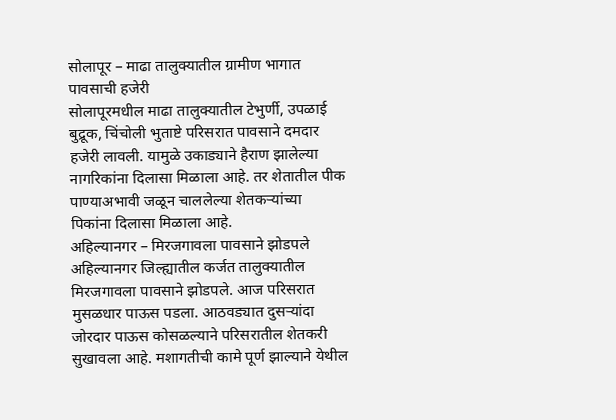सोलापूर – माढा तालुक्यातील ग्रामीण भागात पावसाची हजेरी
सोलापूरमधील माढा तालुक्यातील टेभुर्णी, उपळाई बुद्रूक, चिंचोली भुताष्टे परिसरात पावसाने दमदार हजेरी लावली. यामुळे उकाड्याने हैराण झालेल्या नागरिकांना दिलासा मिळाला आहे. तर शेतातील पीक पाण्याअभावी जळून चाललेल्या शेतकऱ्यांच्या पिकांना दिलासा मिळाला आहे.
अहिल्यानगर – मिरजगावला पावसाने झोडपले
अहिल्यानगर जिल्ह्यातील कर्जत तालुक्यातील मिरजगावला पावसाने झोडपले. आज परिसरात मुसळधार पाऊस पडला. आठवड्यात दुसऱ्यांदा जोरदार पाऊस कोसळल्याने परिसरातील शेतकरी सुखावला आहे. मशागतीची कामे पूर्ण झाल्याने येथील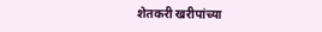शेतकरी खरीपांच्या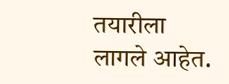तयारीला लागले आहेत.